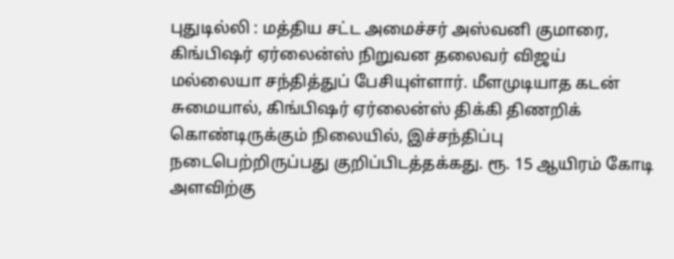புதுடில்லி : மத்திய சட்ட அமைச்சர் அஸ்வனி குமாரை, கிங்பிஷர் ஏர்லைன்ஸ் நிறுவன தலைவர் விஜய் மல்லையா சந்தித்துப் பேசியுள்ளார். மீளமுடியாத கடன் சுமையால், கிங்பிஷர் ஏர்லைன்ஸ் திக்கி திணறிக் கொண்டிருக்கும் நிலையில், இச்சந்திப்பு நடைபெற்றிருப்பது குறிப்பிடத்தக்கது. ரூ. 15 ஆயிரம் கோடி அளவிற்கு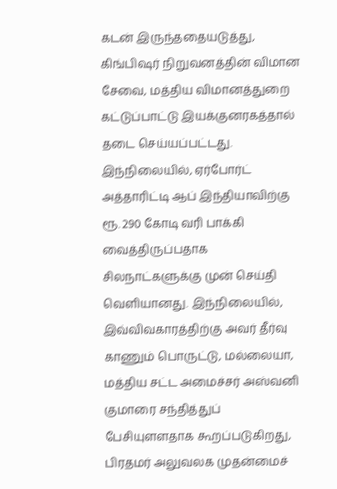கடன் இருந்ததையடுத்து, கிங்பிஷர் நிறுவனத்தின் விமான சேவை, மத்திய விமானத்துறை கட்டுப்பாட்டு இயக்குனரகத்தால் தடை செய்யப்பட்டது. இந்நிலையில், ஏர்போர்ட் அத்தாரிட்டி ஆப் இந்தியாவிற்கு ரூ. 290 கோடி வரி பாக்கி வைத்திருப்பதாக சிலநாட்களுக்கு முன் செய்தி வெளியானது. இந்நிலையில், இவ்விவகாரத்திற்கு அவர் தீர்வு காணும் பொருட்டு, மல்லையா, மத்திய சட்ட அமைச்சர் அஸ்வனி குமாரை சந்தித்துப் பேசியுளளதாக கூறப்படுகிறது, பிரதமர் அலுவலக முதன்மைச்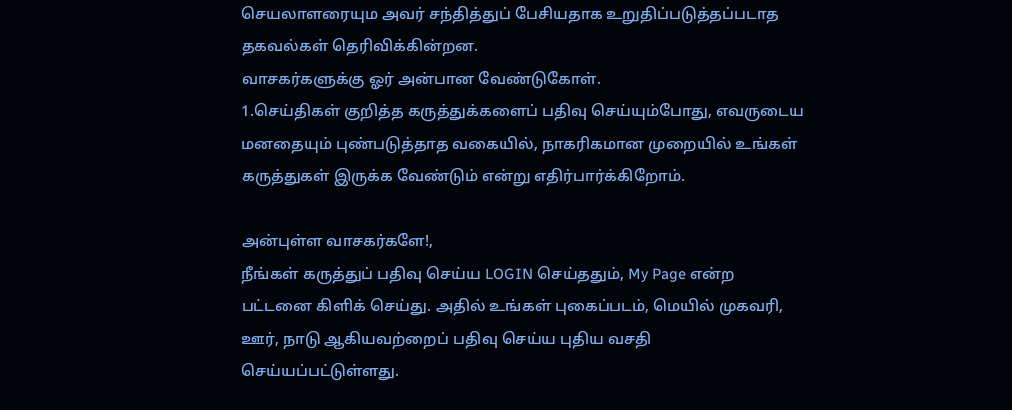செயலாளரையும அவர் சந்தித்துப் பேசியதாக உறுதிப்படுத்தப்படாத தகவல்கள் தெரிவிக்கின்றன.
வாசகர்களுக்கு ஓர் அன்பான வேண்டுகோள்.
1.செய்திகள் குறித்த கருத்துக்களைப் பதிவு செய்யும்போது, எவருடைய மனதையும் புண்படுத்தாத வகையில், நாகரிகமான முறையில் உங்கள் கருத்துகள் இருக்க வேண்டும் என்று எதிர்பார்க்கிறோம்.

அன்புள்ள வாசகர்களே!,
நீங்கள் கருத்துப் பதிவு செய்ய LOGIN செய்ததும், My Page என்ற பட்டனை கிளிக் செய்து. அதில் உங்கள் புகைப்படம், மெயில் முகவரி, ஊர், நாடு ஆகியவற்றைப் பதிவு செய்ய புதிய வசதி செய்யப்பட்டுள்ளது.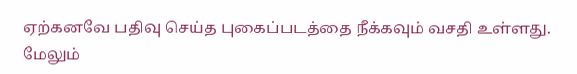ஏற்கனவே பதிவு செய்த புகைப்படத்தை நீக்கவும் வசதி உள்ளது. மேலும்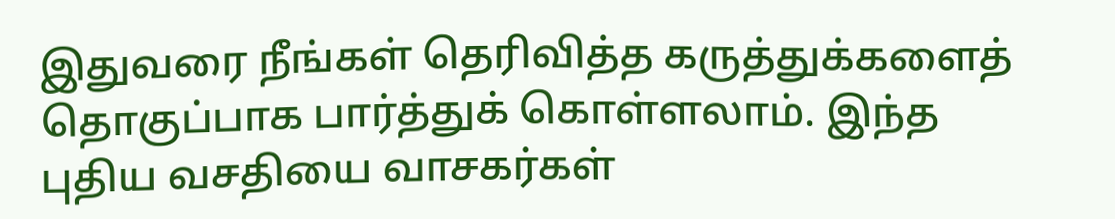இதுவரை நீங்கள் தெரிவித்த கருத்துக்களைத் தொகுப்பாக பார்த்துக் கொள்ளலாம். இந்த புதிய வசதியை வாசகர்கள்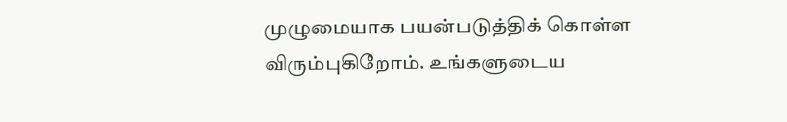முழுமையாக பயன்படுத்திக் கொள்ள விரும்புகிறோம். உங்களுடைய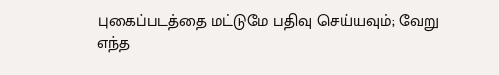புகைப்படத்தை மட்டுமே பதிவு செய்யவும்; வேறு எந்த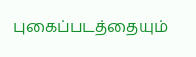புகைப்படத்தையும்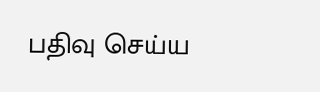பதிவு செய்ய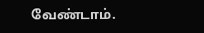வேண்டாம்.